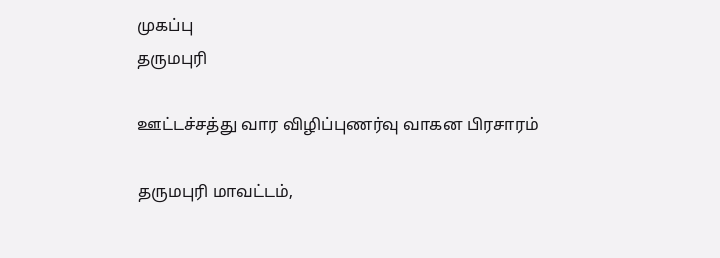முகப்பு
தருமபுரி

ஊட்டச்சத்து வார விழிப்புணர்வு வாகன பிரசாரம்

தருமபுரி மாவட்டம்,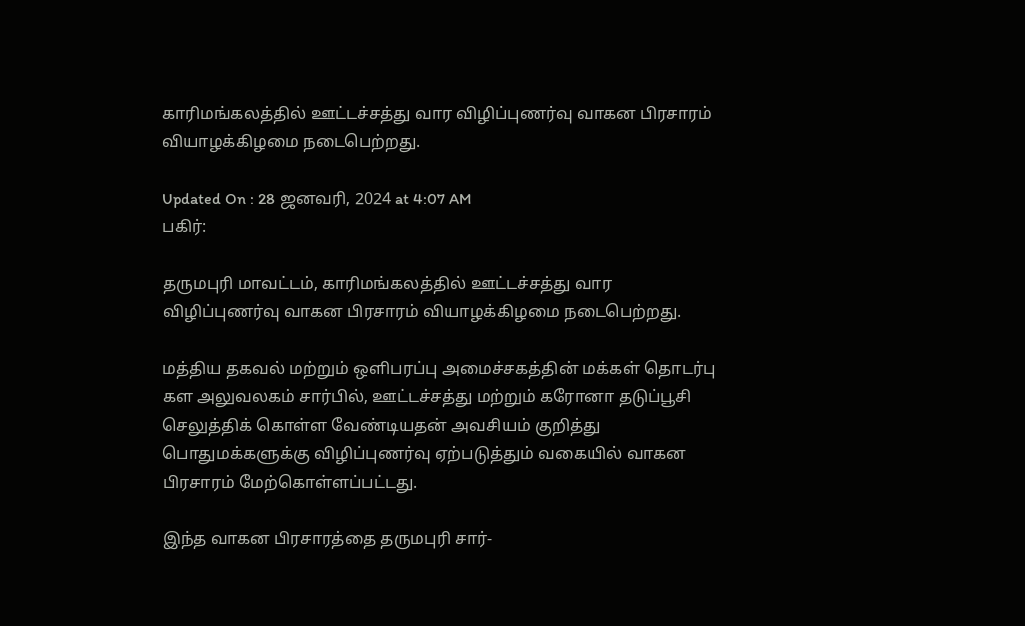காரிமங்கலத்தில் ஊட்டச்சத்து வார விழிப்புணர்வு வாகன பிரசாரம் வியாழக்கிழமை நடைபெற்றது.

Updated On : 28 ஜனவரி, 2024 at 4:07 AM
பகிர்:

தருமபுரி மாவட்டம், காரிமங்கலத்தில் ஊட்டச்சத்து வார விழிப்புணர்வு வாகன பிரசாரம் வியாழக்கிழமை நடைபெற்றது.

மத்திய தகவல் மற்றும் ஒளிபரப்பு அமைச்சகத்தின் மக்கள் தொடர்பு கள அலுவலகம் சார்பில், ஊட்டச்சத்து மற்றும் கரோனா தடுப்பூசி செலுத்திக் கொள்ள வேண்டியதன் அவசியம் குறித்து பொதுமக்களுக்கு விழிப்புணர்வு ஏற்படுத்தும் வகையில் வாகன பிரசாரம் மேற்கொள்ளப்பட்டது.

இந்த வாகன பிரசாரத்தை தருமபுரி சார்-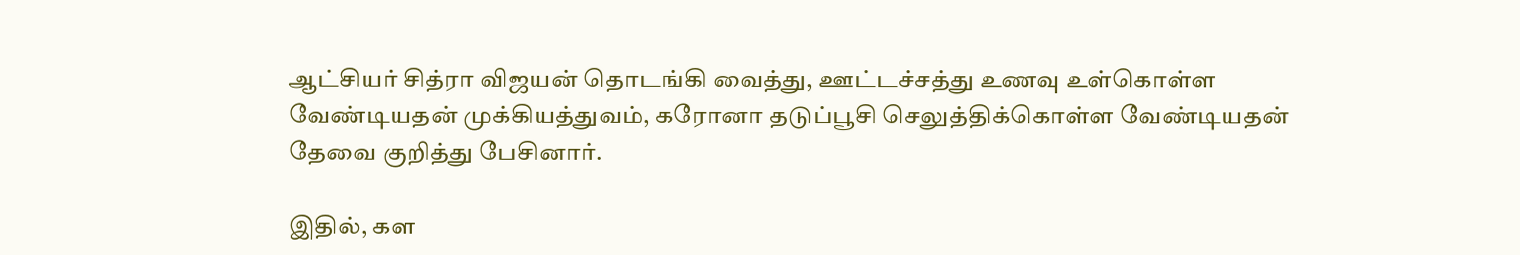ஆட்சியர் சித்ரா விஜயன் தொடங்கி வைத்து, ஊட்டச்சத்து உணவு உள்கொள்ள வேண்டியதன் முக்கியத்துவம், கரோனா தடுப்பூசி செலுத்திக்கொள்ள வேண்டியதன் தேவை குறித்து பேசினார்.

இதில், கள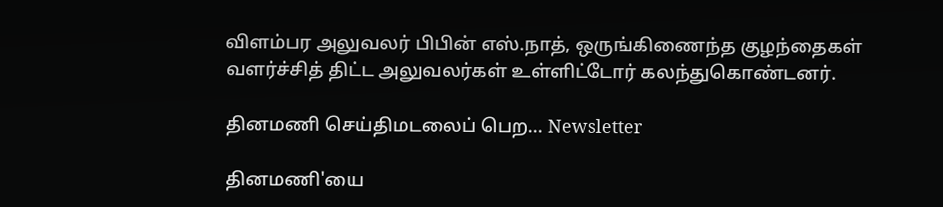விளம்பர அலுவலர் பிபின் எஸ்.நாத், ஒருங்கிணைந்த குழந்தைகள் வளர்ச்சித் திட்ட அலுவலர்கள் உள்ளிட்டோர் கலந்துகொண்டனர்.

தினமணி செய்திமடலைப் பெற... Newsletter

தினமணி'யை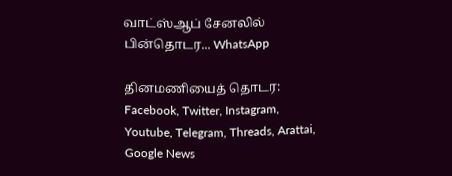வாட்ஸ்ஆப் சேனலில் பின்தொடர... WhatsApp

தினமணியைத் தொடர: Facebook, Twitter, Instagram, Youtube, Telegram, Threads, Arattai, Google News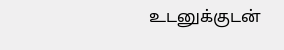உடனுக்குடன்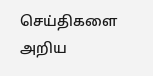செய்திகளை அறிய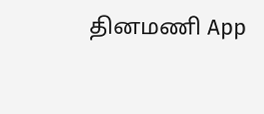தினமணி App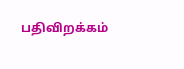பதிவிறக்கம்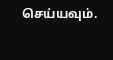செய்யவும்.